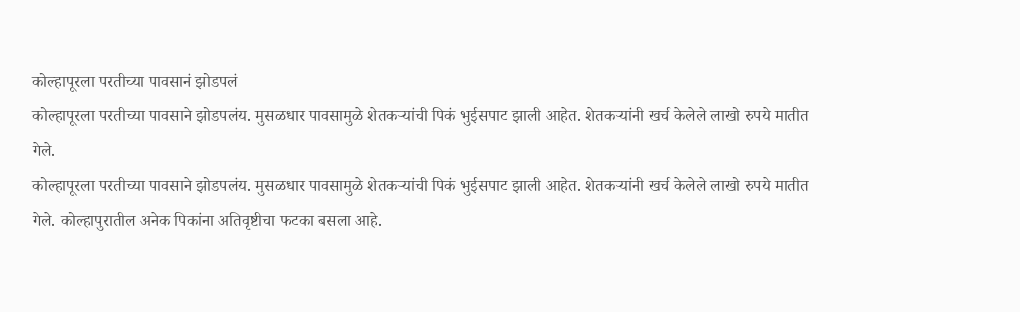कोल्हापूरला परतीच्या पावसानं झोडपलं
कोल्हापूरला परतीच्या पावसाने झोडपलंय. मुसळधार पावसामुळे शेतकऱ्यांची पिकं भुईसपाट झाली आहेत. शेतकऱ्यांनी खर्च केलेले लाखो रुपये मातीत गेले.
कोल्हापूरला परतीच्या पावसाने झोडपलंय. मुसळधार पावसामुळे शेतकऱ्यांची पिकं भुईसपाट झाली आहेत. शेतकऱ्यांनी खर्च केलेले लाखो रुपये मातीत गेले. कोल्हापुरातील अनेक पिकांना अतिवृष्टीचा फटका बसला आहे.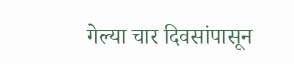गेल्या चार दिवसांपासून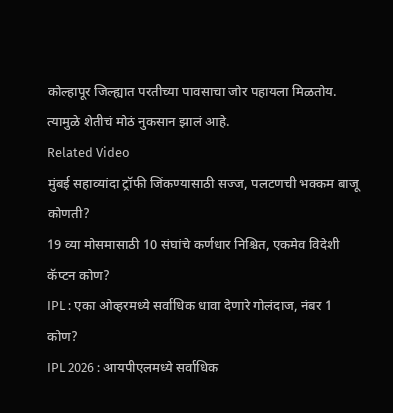कोल्हापूर जिल्ह्यात परतीच्या पावसाचा जोर पहायला मिळतोय. त्यामुळे शेतीचं मोठं नुकसान झालं आहे.
Related Video
मुंबई सहाव्यांदा ट्रॉफी जिंकण्यासाठी सज्ज, पलटणची भक्कम बाजू कोणती?
19 व्या मोसमासाठी 10 संघांचे कर्णधार निश्चित, एकमेव विदेशी कॅप्टन कोण?
IPL : एका ओव्हरमध्ये सर्वाधिक धावा देणारे गोलंदाज, नंबर 1 कोण?
IPL 2026 : आयपीएलमध्ये सर्वाधिक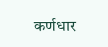कर्णधार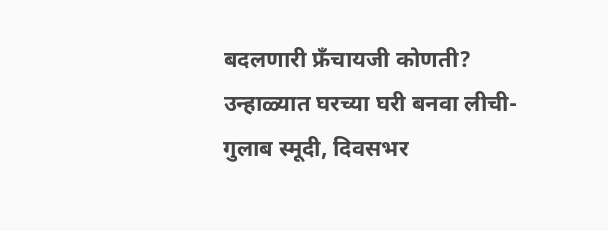बदलणारी फ्रँचायजी कोणती?
उन्हाळ्यात घरच्या घरी बनवा लीची-गुलाब स्मूदी, दिवसभर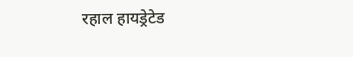रहाल हायड्रेटेड